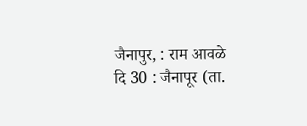जैनापुर, : राम आवळे
दि 30 : जैनापूर (ता.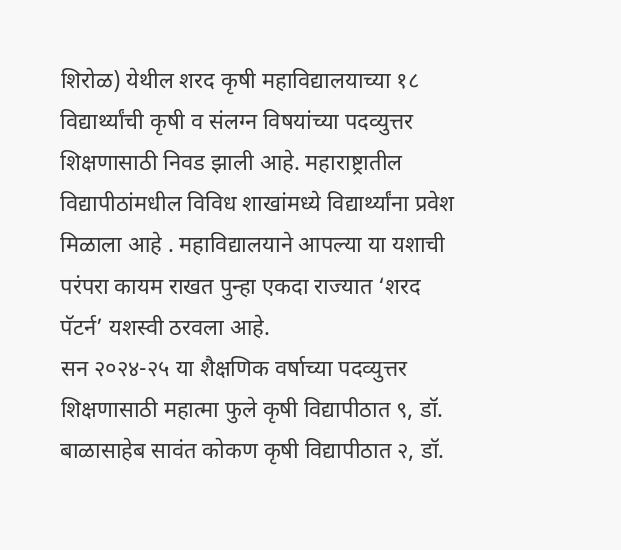शिरोळ) येथील शरद कृषी महाविद्यालयाच्या १८ विद्यार्थ्यांची कृषी व संलग्न विषयांच्या पदव्युत्तर शिक्षणासाठी निवड झाली आहे. महाराष्ट्रातील विद्यापीठांमधील विविध शाखांमध्ये विद्यार्थ्यांना प्रवेश मिळाला आहे . महाविद्यालयाने आपल्या या यशाची परंपरा कायम राखत पुन्हा एकदा राज्यात ‘शरद पॅटर्न’ यशस्वी ठरवला आहे.
सन २०२४-२५ या शैक्षणिक वर्षाच्या पदव्युत्तर शिक्षणासाठी महात्मा फुले कृषी विद्यापीठात ९, डॉ. बाळासाहेब सावंत कोकण कृषी विद्यापीठात २, डॉ.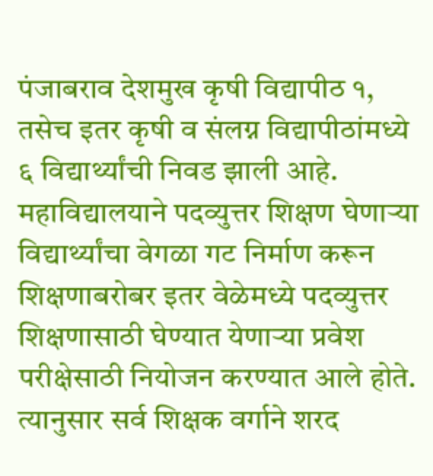पंजाबराव देशमुख कृषी विद्यापीठ १, तसेच इतर कृषी व संलग्न विद्यापीठांमध्ये ६ विद्यार्थ्यांची निवड झाली आहे.
महाविद्यालयाने पदव्युत्तर शिक्षण घेणाऱ्या विद्यार्थ्यांचा वेगळा गट निर्माण करून शिक्षणाबरोबर इतर वेळेमध्ये पदव्युत्तर शिक्षणासाठी घेण्यात येणाऱ्या प्रवेश परीक्षेसाठी नियोजन करण्यात आले होते. त्यानुसार सर्व शिक्षक वर्गाने शरद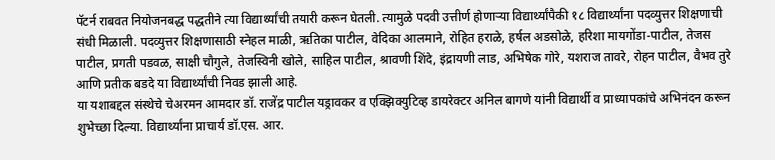पॅटर्न राबवत नियोजनबद्ध पद्धतीने त्या विद्यार्थ्यांची तयारी करून घेतली. त्यामुळे पदवी उत्तीर्ण होणाऱ्या विद्यार्थ्यांपैकी १८ विद्यार्थ्यांना पदव्युत्तर शिक्षणाची संधी मिळाली. पदव्युत्तर शिक्षणासाठी स्नेहल माळी, ऋतिका पाटील, वेदिका आलमाने, रोहित हराळे, हर्षल अडसोळे, हरिशा मायगोंडा-पाटील, तेजस पाटील, प्रगती पडवळ, साक्षी चौगुले, तेजस्विनी खोले, साहिल पाटील, श्रावणी शिंदे, इंद्रायणी लाड, अभिषेक गोरे, यशराज तावरे, रोहन पाटील, वैभव तुरे आणि प्रतीक बडदे या विद्यार्थ्यांची निवड झाली आहे.
या यशाबद्दल संस्थेचे चेअरमन आमदार डॉ. राजेंद्र पाटील यड्रावकर व एक्झिक्युटिव्ह डायरेक्टर अनिल बागणे यांनी विद्यार्थी व प्राध्यापकांचे अभिनंदन करून शुभेच्छा दिल्या. विद्यार्थ्यांना प्राचार्य डॉ.एस. आर.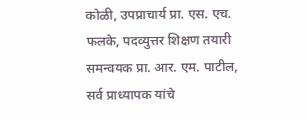कोळी, उपप्राचार्य प्रा. एस. एच. फलके, पदव्युत्तर शिक्षण तयारी समन्वयक प्रा. आर. एम. पाटील, सर्व प्राध्यापक यांचे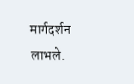मार्गदर्शन लाभले.